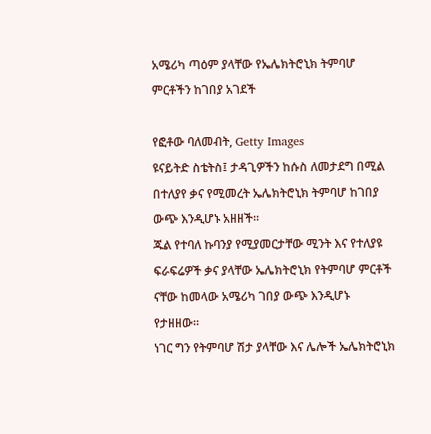አሜሪካ ጣዕም ያላቸው የኤሌክትሮኒክ ትምባሆ ምርቶችን ከገበያ አገደች

የፎቶው ባለመብት, Getty Images
ዩናይትድ ስቴትስ፤ ታዳጊዎችን ከሱስ ለመታደግ በሚል በተለያየ ቃና የሚመረት ኤሌክትሮኒክ ትምባሆ ከገበያ ውጭ እንዲሆኑ አዘዘች።
ጁል የተባለ ኩባንያ የሚያመርታቸው ሚንት እና የተለያዩ ፍራፍሬዎች ቃና ያላቸው ኤሌክትሮኒክ የትምባሆ ምርቶች ናቸው ከመላው አሜሪካ ገበያ ውጭ እንዲሆኑ የታዘዘው።
ነገር ግን የትምባሆ ሽታ ያላቸው እና ሌሎች ኤሌክትሮኒክ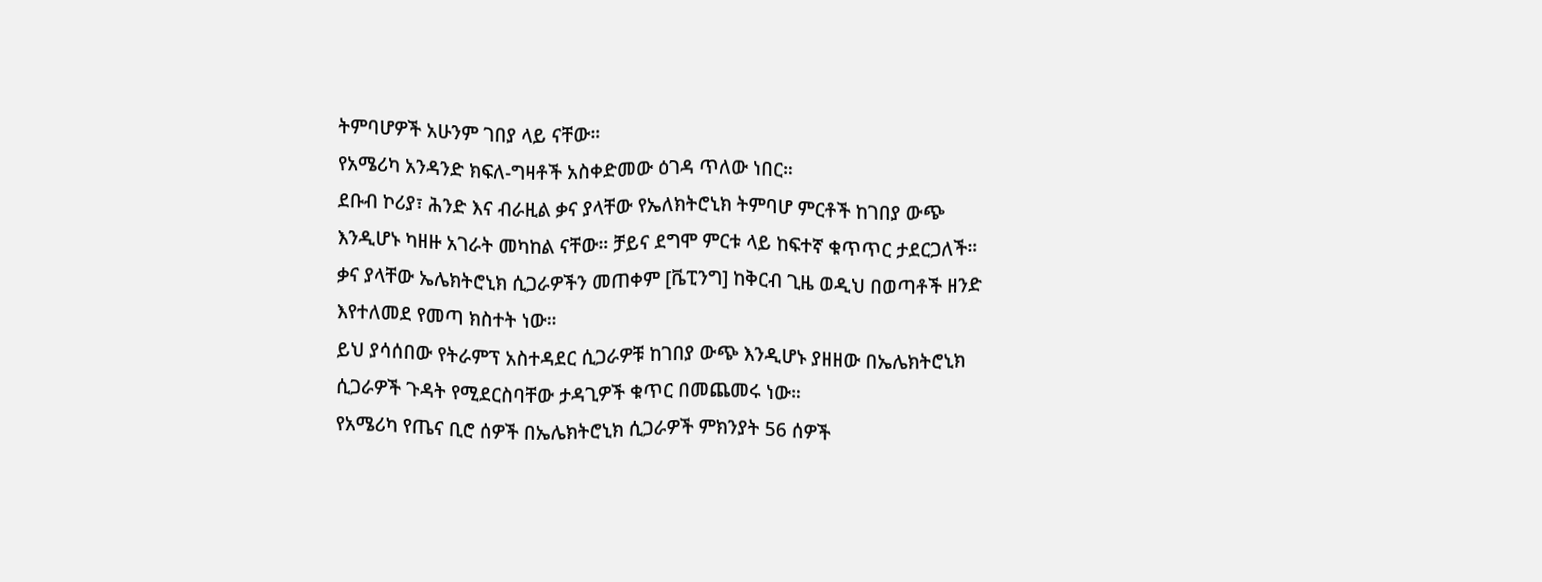ትምባሆዎች አሁንም ገበያ ላይ ናቸው።
የአሜሪካ አንዳንድ ክፍለ-ግዛቶች አስቀድመው ዕገዳ ጥለው ነበር።
ደቡብ ኮሪያ፣ ሕንድ እና ብራዚል ቃና ያላቸው የኤለክትሮኒክ ትምባሆ ምርቶች ከገበያ ውጭ እንዲሆኑ ካዘዙ አገራት መካከል ናቸው። ቻይና ደግሞ ምርቱ ላይ ከፍተኛ ቁጥጥር ታደርጋለች።
ቃና ያላቸው ኤሌክትሮኒክ ሲጋራዎችን መጠቀም [ቬፒንግ] ከቅርብ ጊዜ ወዲህ በወጣቶች ዘንድ እየተለመደ የመጣ ክስተት ነው።
ይህ ያሳሰበው የትራምፕ አስተዳደር ሲጋራዎቹ ከገበያ ውጭ እንዲሆኑ ያዘዘው በኤሌክትሮኒክ ሲጋራዎች ጉዳት የሚደርስባቸው ታዳጊዎች ቁጥር በመጨመሩ ነው።
የአሜሪካ የጤና ቢሮ ሰዎች በኤሌክትሮኒክ ሲጋራዎች ምክንያት 56 ሰዎች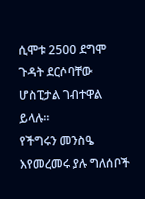ሲሞቱ 2500 ደግሞ ጉዳት ደርሶባቸው ሆስፒታል ገብተዋል ይላሉ።
የችግሩን መንስዔ እየመረመሩ ያሉ ግለሰቦች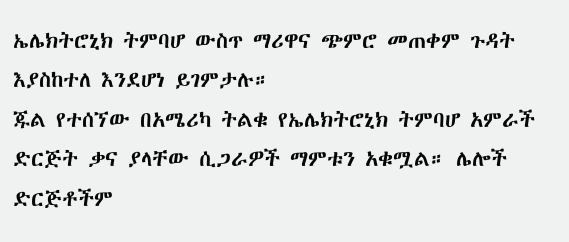ኤሌክትሮኒክ ትምባሆ ውስጥ ማሪዋና ጭምሮ መጠቀም ጉዳት እያስከተለ እንደሆነ ይገምታሉ።
ጁል የተሰኘው በአሜሪካ ትልቁ የኤሌክትሮኒክ ትምባሆ አምራች ድርጅት ቃና ያላቸው ሲጋራዎች ማምቱን አቁሟል። ሌሎች ድርጅቶችም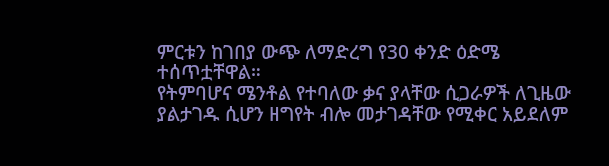ምርቱን ከገበያ ውጭ ለማድረግ የ30 ቀንድ ዕድሜ ተሰጥቷቸዋል።
የትምባሆና ሜንቶል የተባለው ቃና ያላቸው ሲጋራዎች ለጊዜው ያልታገዱ ሲሆን ዘግየት ብሎ መታገዳቸው የሚቀር አይደለም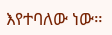እየተባለው ነው።